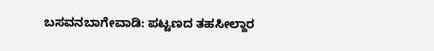ಬಸವನಬಾಗೇವಾಡಿ: ಪಟ್ಟಣದ ತಹಸೀಲ್ದಾರ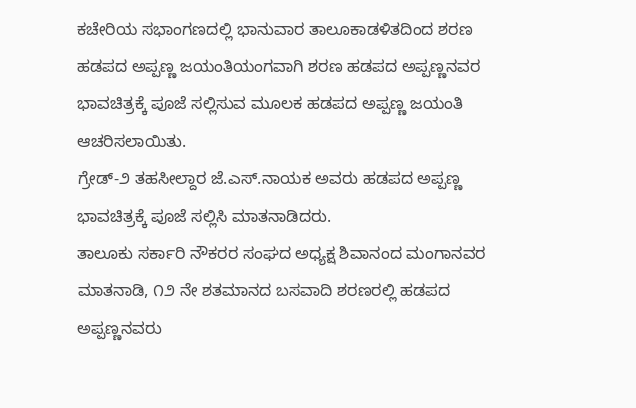ಕಚೇರಿಯ ಸಭಾಂಗಣದಲ್ಲಿ ಭಾನುವಾರ ತಾಲೂಕಾಡಳಿತದಿಂದ ಶರಣ ಹಡಪದ ಅಪ್ಪಣ್ಣ ಜಯಂತಿಯಂಗವಾಗಿ ಶರಣ ಹಡಪದ ಅಪ್ಪಣ್ಣನವರ ಭಾವಚಿತ್ರಕ್ಕೆ ಪೂಜೆ ಸಲ್ಲಿಸುವ ಮೂಲಕ ಹಡಪದ ಅಪ್ಪಣ್ಣ ಜಯಂತಿ ಆಚರಿಸಲಾಯಿತು.
ಗ್ರೇಡ್-೨ ತಹಸೀಲ್ದಾರ ಜೆ.ಎಸ್.ನಾಯಕ ಅವರು ಹಡಪದ ಅಪ್ಪಣ್ಣ ಭಾವಚಿತ್ರಕ್ಕೆ ಪೂಜೆ ಸಲ್ಲಿಸಿ ಮಾತನಾಡಿದರು.
ತಾಲೂಕು ಸರ್ಕಾರಿ ನೌಕರರ ಸಂಘದ ಅಧ್ಯಕ್ಷ ಶಿವಾನಂದ ಮಂಗಾನವರ ಮಾತನಾಡಿ, ೧೨ ನೇ ಶತಮಾನದ ಬಸವಾದಿ ಶರಣರಲ್ಲಿ ಹಡಪದ ಅಪ್ಪಣ್ಣನವರು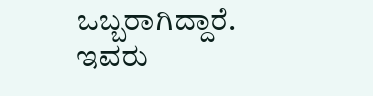ಒಬ್ಬರಾಗಿದ್ದಾರೆ. ಇವರು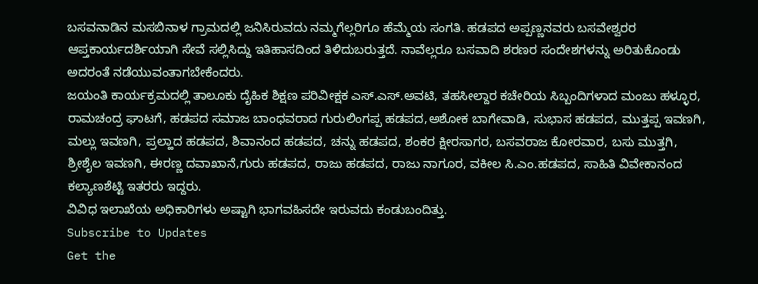ಬಸವನಾಡಿನ ಮಸಬಿನಾಳ ಗ್ರಾಮದಲ್ಲಿ ಜನಿಸಿರುವದು ನಮ್ಮಗೆಲ್ಲರಿಗೂ ಹೆಮ್ಮೆಯ ಸಂಗತಿ. ಹಡಪದ ಅಪ್ಪಣ್ಣನವರು ಬಸವೇಶ್ವರರ ಆಪ್ತಕಾರ್ಯದರ್ಶಿಯಾಗಿ ಸೇವೆ ಸಲ್ಲಿಸಿದ್ದು ಇತಿಹಾಸದಿಂದ ತಿಳಿದುಬರುತ್ತದೆ. ನಾವೆಲ್ಲರೂ ಬಸವಾದಿ ಶರಣರ ಸಂದೇಶಗಳನ್ನು ಅರಿತುಕೊಂಡು ಅದರಂತೆ ನಡೆಯುವಂತಾಗಬೇಕೆಂದರು.
ಜಯಂತಿ ಕಾರ್ಯಕ್ರಮದಲ್ಲಿ ತಾಲೂಕು ದೈಹಿಕ ಶಿಕ್ಷಣ ಪರಿವೀಕ್ಷಕ ಎಸ್.ಎಸ್.ಅವಟಿ, ತಹಸೀಲ್ದಾರ ಕಚೇರಿಯ ಸಿಬ್ಬಂದಿಗಳಾದ ಮಂಜು ಹಳ್ಳೂರ, ರಾಮಚಂದ್ರ ಘಾಟಗೆ, ಹಡಪದ ಸಮಾಜ ಬಾಂಧವರಾದ ಗುರುಲಿಂಗಪ್ಪ ಹಡಪದ,ಅಶೋಕ ಬಾಗೇವಾಡಿ, ಸುಭಾಸ ಹಡಪದ, ಮುತ್ತಪ್ಪ ಇವಣಗಿ, ಮಲ್ಲು ಇವಣಗಿ, ಪ್ರಲ್ಹಾದ ಹಡಪದ, ಶಿವಾನಂದ ಹಡಪದ, ಚನ್ನು ಹಡಪದ, ಶಂಕರ ಕ್ಷೀರಸಾಗರ, ಬಸವರಾಜ ಕೋರವಾರ, ಬಸು ಮುತ್ತಗಿ, ಶ್ರೀಶೈಲ ಇವಣಗಿ, ಈರಣ್ಣ ದವಾಖಾನೆ,ಗುರು ಹಡಪದ, ರಾಜು ಹಡಪದ, ರಾಜು ನಾಗೂರ, ವಕೀಲ ಸಿ.ಎಂ.ಹಡಪದ, ಸಾಹಿತಿ ವಿವೇಕಾನಂದ ಕಲ್ಯಾಣಶೆಟ್ಟಿ ಇತರರು ಇದ್ದರು.
ವಿವಿಧ ಇಲಾಖೆಯ ಅಧಿಕಾರಿಗಳು ಅಷ್ಟಾಗಿ ಭಾಗವಹಿಸದೇ ಇರುವದು ಕಂಡುಬಂದಿತ್ತು.
Subscribe to Updates
Get the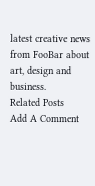latest creative news from FooBar about art, design and business.
Related Posts
Add A Comment